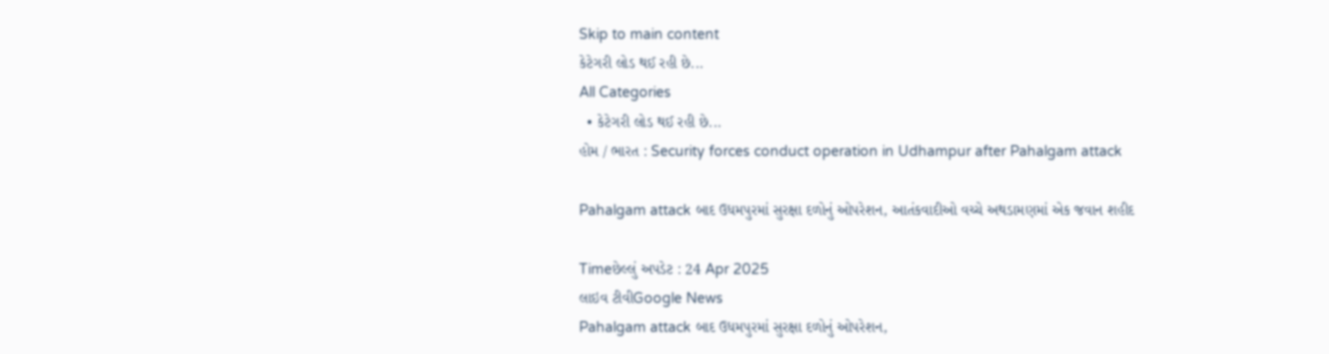Skip to main content
કેટેગરી લોડ થઈ રહી છે...
All Categories
  • કેટેગરી લોડ થઈ રહી છે...
હોમ / ભારત : Security forces conduct operation in Udhampur after Pahalgam attack

Pahalgam attack બાદ ઉધમપુરમાં સુરક્ષા દળોનું ઓપરેશન, આતંકવાદીઓ વચ્ચે અથડામણમાં એક જવાન શહીદ

Timeછેલ્લું અપડેટ : 24 Apr 2025
લાઇવ ટીવીGoogle News
Pahalgam attack બાદ ઉધમપુરમાં સુરક્ષા દળોનું ઓપરેશન,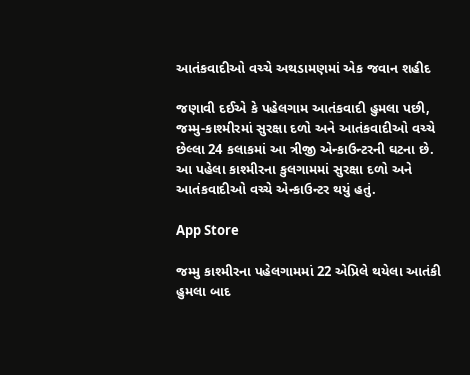આતંકવાદીઓ વચ્ચે અથડામણમાં એક જવાન શહીદ

જણાવી દઈએ કે પહેલગામ આતંકવાદી હુમલા પછી, જમ્મુ-કાશ્મીરમાં સુરક્ષા દળો અને આતંકવાદીઓ વચ્ચે છેલ્લા 24 કલાકમાં આ ત્રીજી એન્કાઉન્ટરની ઘટના છે. આ પહેલા કાશ્મીરના કુલગામમાં સુરક્ષા દળો અને આતંકવાદીઓ વચ્ચે એન્કાઉન્ટર થયું હતું.

App Store

જમ્મુ કાશ્મીરના પહેલગામમાં 22 એપ્રિલે થયેલા આતંકી હુમલા બાદ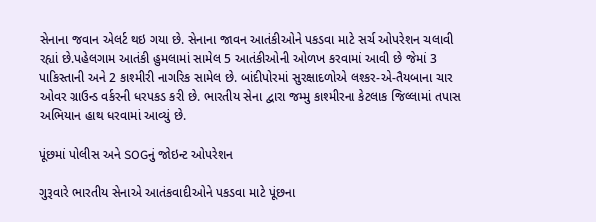સેનાના જવાન એલર્ટ થઇ ગયા છે. સેનાના જાવન આતંકીઓને પકડવા માટે સર્ચ ઓપરેશન ચલાવી રહ્યાં છે.પહેલગામ આતંકી હુમલામાં સામેલ 5 આતંકીઓની ઓળખ કરવામાં આવી છે જેમાં 3 પાકિસ્તાની અને 2 કાશ્મીરી નાગરિક સામેલ છે. બાંદીપોરમાં સુરક્ષાદળોએ લશ્કર-એ-તૈયબાના ચાર ઓવર ગ્રાઉન્ડ વર્કરની ધરપકડ કરી છે. ભારતીય સેના દ્વારા જમ્મુ કાશ્મીરના કેટલાક જિલ્લામાં તપાસ અભિયાન હાથ ધરવામાં આવ્યું છે.

પૂંછમાં પોલીસ અને SOGનું જોઇન્ટ ઓપરેશન

ગુરૂવારે ભારતીય સેનાએ આતંકવાદીઓને પકડવા માટે પૂંછના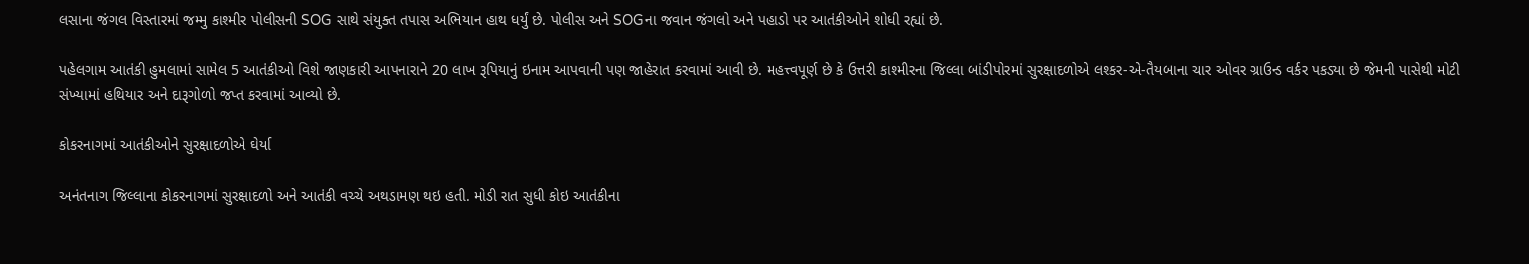લસાના જંગલ વિસ્તારમાં જમ્મુ કાશ્મીર પોલીસની SOG સાથે સંયુક્ત તપાસ અભિયાન હાથ ધર્યું છે. પોલીસ અને SOGના જવાન જંગલો અને પહાડો પર આતંકીઓને શોધી રહ્યાં છે.

પહેલગામ આતંકી હુમલામાં સામેલ 5 આતંકીઓ વિશે જાણકારી આપનારાને 20 લાખ રૂપિયાનું ઇનામ આપવાની પણ જાહેરાત કરવામાં આવી છે. મહત્ત્વપૂર્ણ છે કે ઉત્તરી કાશ્મીરના જિલ્લા બાંડીપોરમાં સુરક્ષાદળોએ લશ્કર-એ-તૈયબાના ચાર ઓવર ગ્રાઉન્ડ વર્કર પકડ્યા છે જેમની પાસેથી મોટી સંખ્યામાં હથિયાર અને દારૂગોળો જપ્ત કરવામાં આવ્યો છે.

કોકરનાગમાં આતંકીઓને સુરક્ષાદળોએ ઘેર્યા

અનંતનાગ જિલ્લાના કોકરનાગમાં સુરક્ષાદળો અને આતંકી વચ્ચે અથડામણ થઇ હતી. મોડી રાત સુધી કોઇ આતંકીના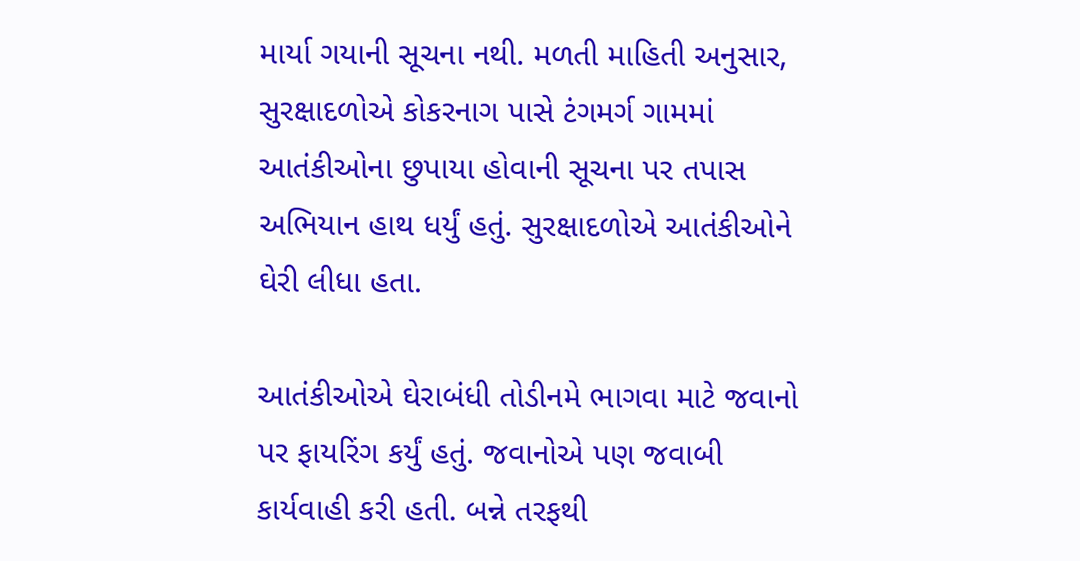માર્યા ગયાની સૂચના નથી. મળતી માહિતી અનુસાર, સુરક્ષાદળોએ કોકરનાગ પાસે ટંગમર્ગ ગામમાં આતંકીઓના છુપાયા હોવાની સૂચના પર તપાસ અભિયાન હાથ ધર્યું હતું. સુરક્ષાદળોએ આતંકીઓને ઘેરી લીધા હતા.

આતંકીઓએ ઘેરાબંધી તોડીનમે ભાગવા માટે જવાનો પર ફાયરિંગ કર્યું હતું. જવાનોએ પણ જવાબી કાર્યવાહી કરી હતી. બન્ને તરફથી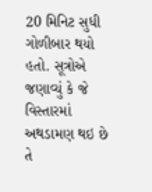20 મિનિટ સુધી ગોળીબાર થયો હતો. સૂત્રોએ જણાવ્યું કે જે વિસ્તારમાં અથડામણ થઇ છે તે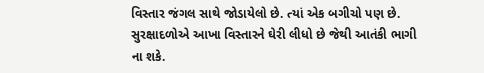વિસ્તાર જંગલ સાથે જોડાયેલો છે. ત્યાં એક બગીચો પણ છે. સુરક્ષાદળોએ આખા વિસ્તારને ઘેરી લીધો છે જેથી આતંકી ભાગી ના શકે.